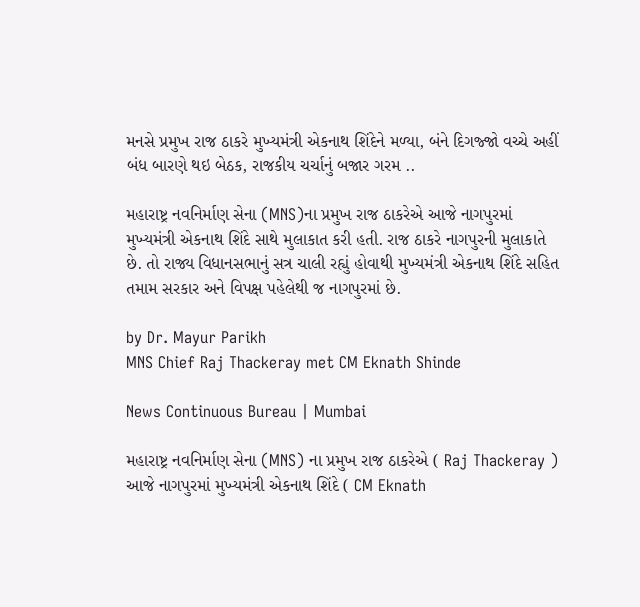મનસે પ્રમુખ રાજ ઠાકરે મુખ્યમંત્રી એકનાથ શિંદેને મળ્યા, બંને દિગજ્જો વચ્ચે અહીં બંધ બારણે થઇ બેઠક, રાજકીય ચર્ચાનું બજાર ગરમ ..

મહારાષ્ટ્ર નવનિર્માણ સેના (MNS)ના પ્રમુખ રાજ ઠાકરેએ આજે નાગપુરમાં મુખ્યમંત્રી એકનાથ શિંદે સાથે મુલાકાત કરી હતી. રાજ ઠાકરે નાગપુરની મુલાકાતે છે. તો રાજ્ય વિધાનસભાનું સત્ર ચાલી રહ્યું હોવાથી મુખ્યમંત્રી એકનાથ શિંદે સહિત તમામ સરકાર અને વિપક્ષ પહેલેથી જ નાગપુરમાં છે.

by Dr. Mayur Parikh
MNS Chief Raj Thackeray met CM Eknath Shinde

News Continuous Bureau | Mumbai

મહારાષ્ટ્ર નવનિર્માણ સેના (MNS) ના પ્રમુખ રાજ ઠાકરેએ ( Raj Thackeray ) આજે નાગપુરમાં મુખ્યમંત્રી એકનાથ શિંદે ( CM Eknath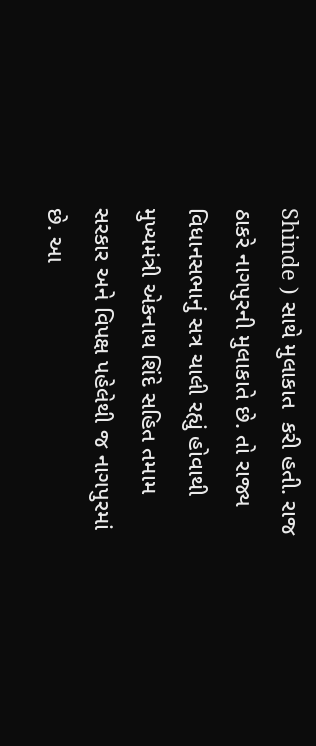Shinde ) સાથે મુલાકાત  કરી હતી. રાજ ઠાકરે નાગપુરની મુલાકાતે છે. તો રાજ્ય વિધાનસભાનું સત્ર ચાલી રહ્યું હોવાથી મુખ્યમંત્રી એકનાથ શિંદે સહિત તમામ સરકાર અને વિપક્ષ પહેલેથી જ નાગપુરમાં છે. આ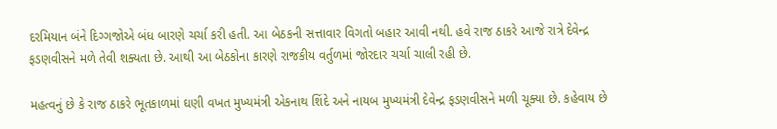દરમિયાન બંને દિગ્ગજોએ બંધ બારણે ચર્ચા કરી હતી. આ બેઠકની સત્તાવાર વિગતો બહાર આવી નથી. હવે રાજ ઠાકરે આજે રાત્રે દેવેન્દ્ર ફડણવીસને મળે તેવી શક્યતા છે. આથી આ બેઠકોના કારણે રાજકીય વર્તુળમાં જોરદાર ચર્ચા ચાલી રહી છે.

મહત્વનું છે કે રાજ ઠાકરે ભૂતકાળમાં ઘણી વખત મુખ્યમંત્રી એકનાથ શિંદે અને નાયબ મુખ્યમંત્રી દેવેન્દ્ર ફડણવીસને મળી ચૂક્યા છે. કહેવાય છે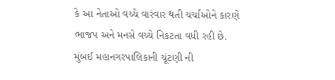કે આ નેતાઓ વચ્ચે વારંવાર થતી ચર્ચાઓને કારણે ભાજપ અને મનસે વચ્ચે નિકટતા વધી રહી છે. મુંબઈ મહાનગરપાલિકાની ચૂંટણી ની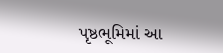પૃષ્ઠભૂમિમાં આ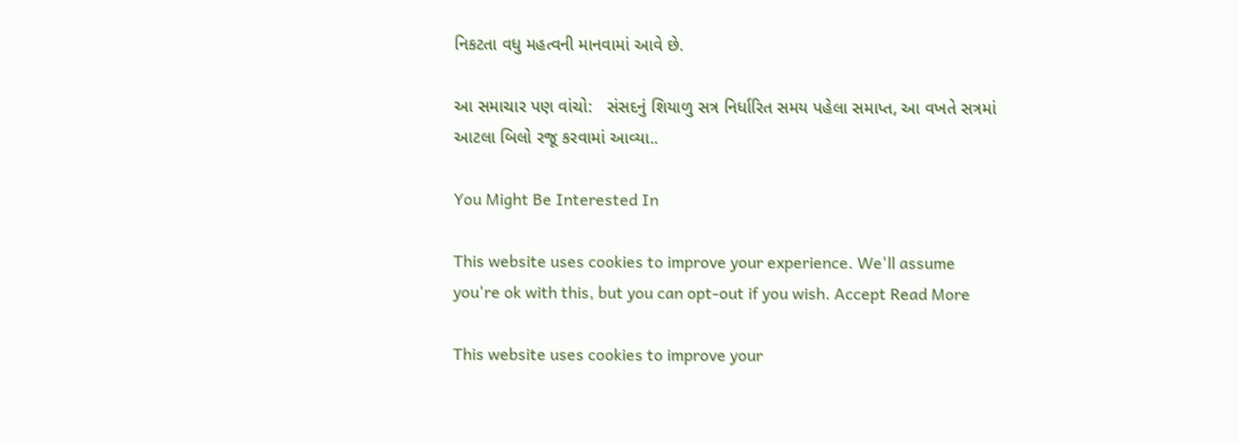નિકટતા વધુ મહત્વની માનવામાં આવે છે.

આ સમાચાર પણ વાંચો:   સંસદનું શિયાળુ સત્ર નિર્ધારિત સમય પહેલા સમાપ્ત, આ વખતે સત્રમાં આટલા બિલો રજૂ કરવામાં આવ્યા..

You Might Be Interested In

This website uses cookies to improve your experience. We'll assume you're ok with this, but you can opt-out if you wish. Accept Read More

This website uses cookies to improve your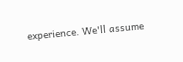experience. We'll assume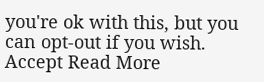you're ok with this, but you can opt-out if you wish. Accept Read More